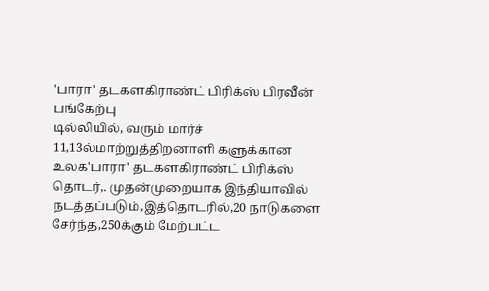'பாரா' தடகளகிராண்ட் பிரிக்ஸ் பிரவீன் பங்கேற்பு
டில்லியில், வரும் மார்ச் 11,13ல்மாற்றுத்திறனாளி களுக்கான உலக'பாரா' தடகளகிராண்ட் பிரிக்ஸ் தொடர்,. முதன்முறையாக இந்தியாவில் நடத்தப்படும்,இத்தொடரில்,20 நாடுகளை சேர்ந்த,250க்கும் மேற்பட்ட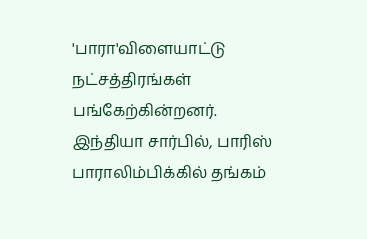'பாரா'விளையாட்டு நட்சத்திரங்கள் பங்கேற்கின்றனர்.
இந்தியா சார்பில், பாரிஸ் பாராலிம்பிக்கில் தங்கம்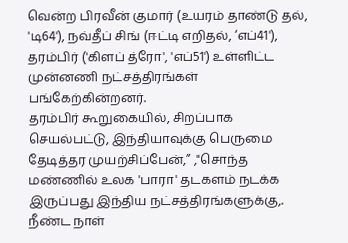வென்ற பிரவீன் குமார் (உயரம் தாண்டு தல், 'டி64'), நவ்தீப் சிங் (ஈட்டி எறிதல், ‘எப்41'), தரம்பிர் ('கிளப் த்ரோ', 'எப்51') உள்ளிட்ட முன்னணி நட்சத்திரங்கள் பங்கேற்கின்றனர்.
தரம்பிர் கூறுகையில், சிறப்பாக செயல்பட்டு, இந்தியாவுக்கு பெருமை தேடித்தர முயற்சிப்பேன்,” ,"சொந்த மண்ணில் உலக 'பாரா' தடகளம் நடக்க இருப்பது இந்திய நட்சத்திரங்களுக்கு,. நீண்ட நாள்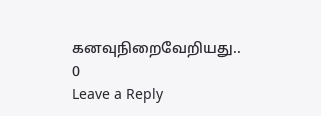கனவுநிறைவேறியது..
0
Leave a Reply